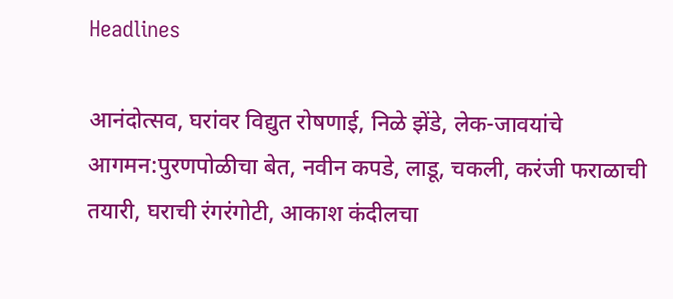Headlines

आनंदोत्सव, घरांवर विद्युत रोषणाई, निळे झेंडे, लेक-जावयांचे आगमन:पुरणपोळीचा बेत, नवीन कपडे, लाडू, चकली, करंजी फराळाची तयारी, घराची रंगरंगोटी, आकाश कंदीलचा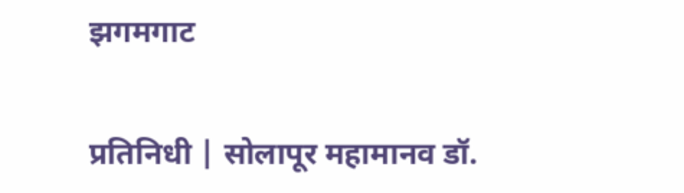झगमगाट

प्रतिनिधी | सोलापूर महामानव डॉ.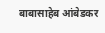बाबासाहेब आंबेडकर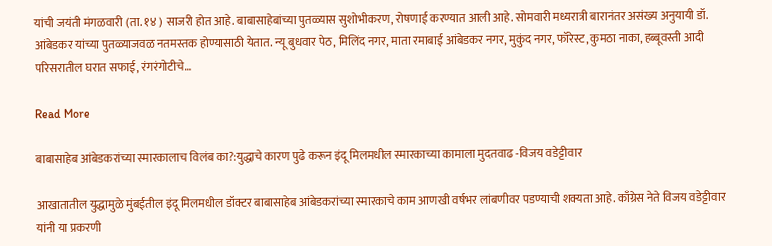यांची जयंती मंगळवारी (ता. १४ ) साजरी होत आहे. बाबासाहेबांच्या पुतळ्यास सुशोभीकरण, रोषणाई करण्यात आली आहे. सोमवारी मध्यरात्री बारानंतर असंख्य अनुयायी डॉ. आंबेडकर यांच्या पुतळ्याजवळ नतमस्तक होण्यासाठी येतात. न्यू बुधवार पेठ, मिलिंद नगर, माता रमाबाई आंबेडकर नगर, मुकुंद नगर, फॉरेस्ट, कुमठा नाका, हब्बूवस्ती आदी परिसरातील घरात सफाई, रंगरंगोटीचे…

Read More

बाबासाहेब आंबेडकरांच्या स्मारकालाच विलंब का?:युद्धाचे कारण पुढे करून इंदू मिलमधील स्मारकाच्या कामाला मुदतवाढ -विजय वडेट्टीवार

आखातातील युद्धामुळे मुंबईतील इंदू मिलमधील डॉक्टर बाबासाहेब आंबेडकरांच्या स्मारकाचे काम आणखी वर्षभर लांबणीवर पडण्याची शक्यता आहे. काँग्रेस नेते विजय वडेट्टीवार यांनी या प्रकरणी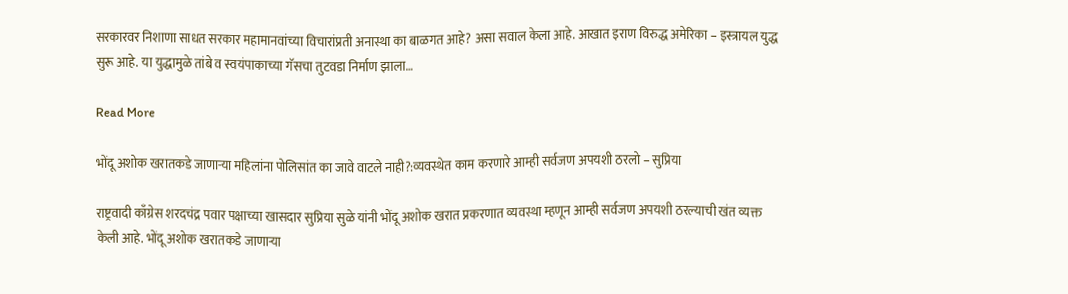सरकारवर निशाणा साधत सरकार महामानवांच्या विचारांप्रती अनास्था का बाळगत आहे? असा सवाल केला आहे. आखात इराण विरुद्ध अमेरिका – इस्त्रायल युद्ध सुरू आहे. या युद्धामुळे तांबे व स्वयंपाकाच्या गॅसचा तुटवडा निर्माण झाला…

Read More

भोंदू अशोक खरातकडे जाणाऱ्या महिलांना पोलिसांत का जावे वाटले नाही?:व्यवस्थेत काम करणारे आम्ही सर्वजण अपयशी ठरलो – सुप्रिया

राष्ट्रवादी काँग्रेस शरदचंद्र पवार पक्षाच्या खासदार सुप्रिया सुळे यांनी भोंदू अशोक खरात प्रकरणात व्यवस्था म्हणून आम्ही सर्वजण अपयशी ठरल्याची खंत व्यक्त केली आहे. भोंदू अशोक खरातकडे जाणाऱ्या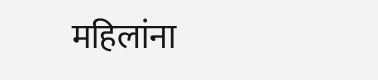महिलांना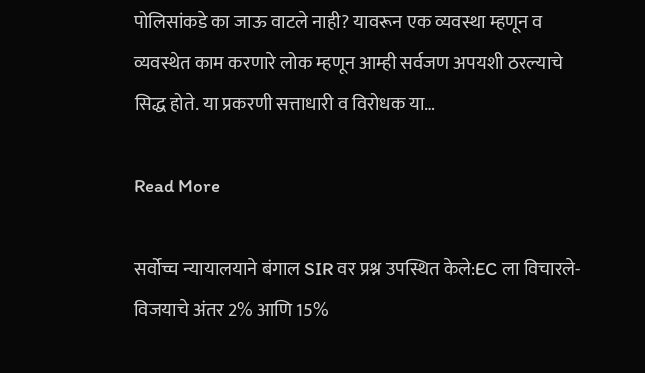पोलिसांकडे का जाऊ वाटले नाही? यावरून एक व्यवस्था म्हणून व व्यवस्थेत काम करणारे लोक म्हणून आम्ही सर्वजण अपयशी ठरल्याचे सिद्ध होते. या प्रकरणी सत्ताधारी व विरोधक या…

Read More

सर्वोच्च न्यायालयाने बंगाल SIR वर प्रश्न उपस्थित केले:EC ला विचारले- विजयाचे अंतर 2% आणि 15%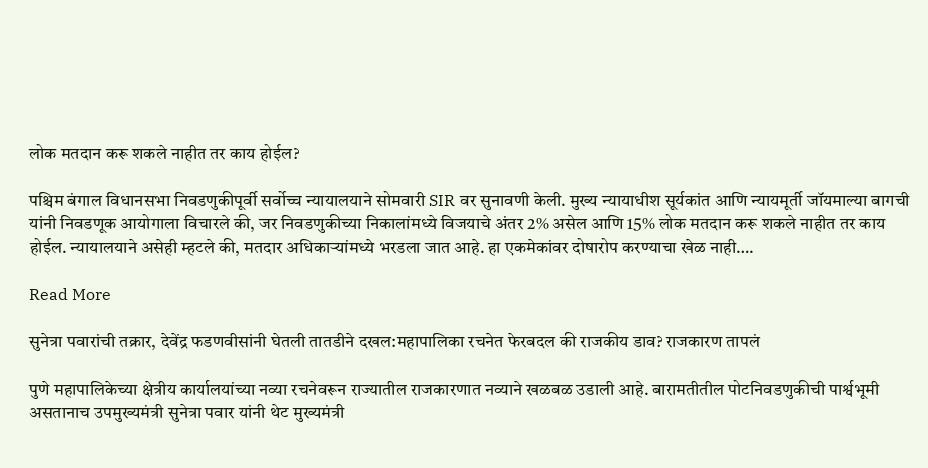लोक मतदान करू शकले नाहीत तर काय होईल?

पश्चिम बंगाल विधानसभा निवडणुकीपूर्वी सर्वोच्च न्यायालयाने सोमवारी SIR वर सुनावणी केली. मुख्य न्यायाधीश सूर्यकांत आणि न्यायमूर्ती जॉयमाल्या बागची यांनी निवडणूक आयोगाला विचारले की, जर निवडणुकीच्या निकालांमध्ये विजयाचे अंतर 2% असेल आणि 15% लोक मतदान करू शकले नाहीत तर काय होईल. न्यायालयाने असेही म्हटले की, मतदार अधिकाऱ्यांमध्ये भरडला जात आहे. हा एकमेकांवर दोषारोप करण्याचा खेळ नाही….

Read More

सुनेत्रा पवारांची तक्रार, देवेंद्र फडणवीसांनी घेतली तातडीने दखल:महापालिका रचनेत फेरबदल की राजकीय डाव? राजकारण तापलं

पुणे महापालिकेच्या क्षेत्रीय कार्यालयांच्या नव्या रचनेवरून राज्यातील राजकारणात नव्याने खळबळ उडाली आहे. बारामतीतील पोटनिवडणुकीची पार्श्वभूमी असतानाच उपमुख्यमंत्री सुनेत्रा पवार यांनी थेट मुख्यमंत्री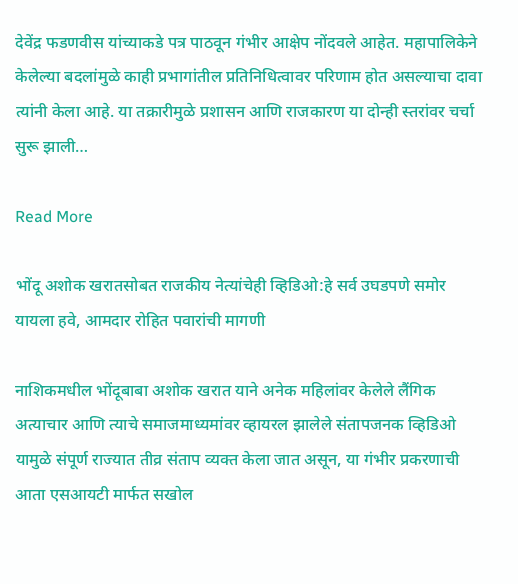देवेंद्र फडणवीस यांच्याकडे पत्र पाठवून गंभीर आक्षेप नोंदवले आहेत. महापालिकेने केलेल्या बदलांमुळे काही प्रभागांतील प्रतिनिधित्वावर परिणाम होत असल्याचा दावा त्यांनी केला आहे. या तक्रारीमुळे प्रशासन आणि राजकारण या दोन्ही स्तरांवर चर्चा सुरू झाली…

Read More

भोंदू अशोक खरातसोबत राजकीय नेत्यांचेही व्हिडिओ:हे सर्व उघडपणे समोर यायला हवे, आमदार रोहित पवारांची मागणी

नाशिकमधील भोंदूबाबा अशोक खरात याने अनेक महिलांवर केलेले लैंगिक अत्याचार आणि त्याचे समाजमाध्यमांवर व्हायरल झालेले संतापजनक व्हिडिओ यामुळे संपूर्ण राज्यात तीव्र संताप व्यक्त केला जात असून, या गंभीर प्रकरणाची आता एसआयटी मार्फत सखोल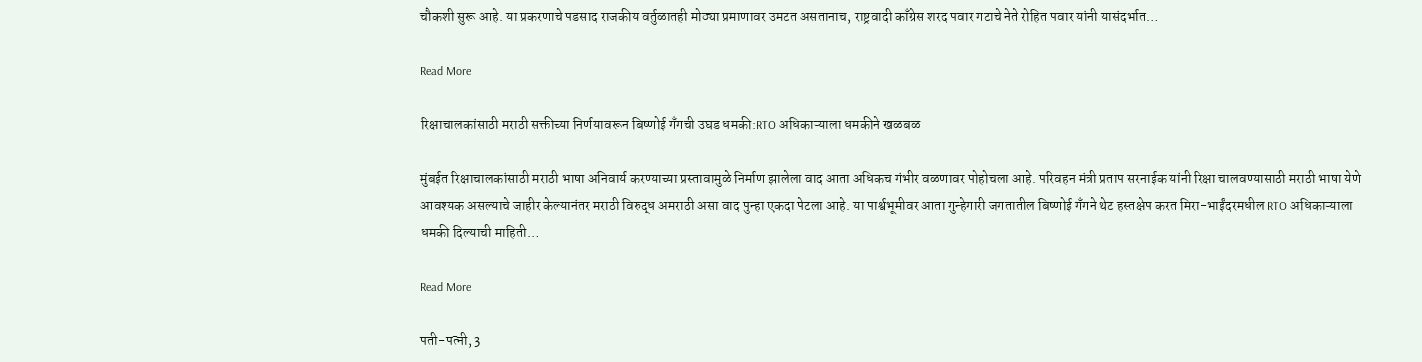चौकशी सुरू आहे. या प्रकरणाचे पडसाद राजकीय वर्तुळातही मोठ्या प्रमाणावर उमटत असतानाच, राष्ट्रवादी काँग्रेस शरद पवार गटाचे नेते रोहित पवार यांनी यासंदर्भात…

Read More

रिक्षाचालकांसाठी मराठी सक्तीच्या निर्णयावरून बिष्णोई गँगची उघड धमकी:RTO अधिकाऱ्याला धमकीने खळबळ

मुंबईत रिक्षाचालकांसाठी मराठी भाषा अनिवार्य करण्याच्या प्रस्तावामुळे निर्माण झालेला वाद आता अधिकच गंभीर वळणावर पोहोचला आहे. परिवहन मंत्री प्रताप सरनाईक यांनी रिक्षा चालवण्यासाठी मराठी भाषा येणे आवश्यक असल्याचे जाहीर केल्यानंतर मराठी विरुद्ध अमराठी असा वाद पुन्हा एकदा पेटला आहे. या पार्श्वभूमीवर आता गुन्हेगारी जगतातील बिष्णोई गँगने थेट हस्तक्षेप करत मिरा-भाईंदरमधील RTO अधिकाऱ्याला धमकी दिल्याची माहिती…

Read More

पती-पत्नी, 3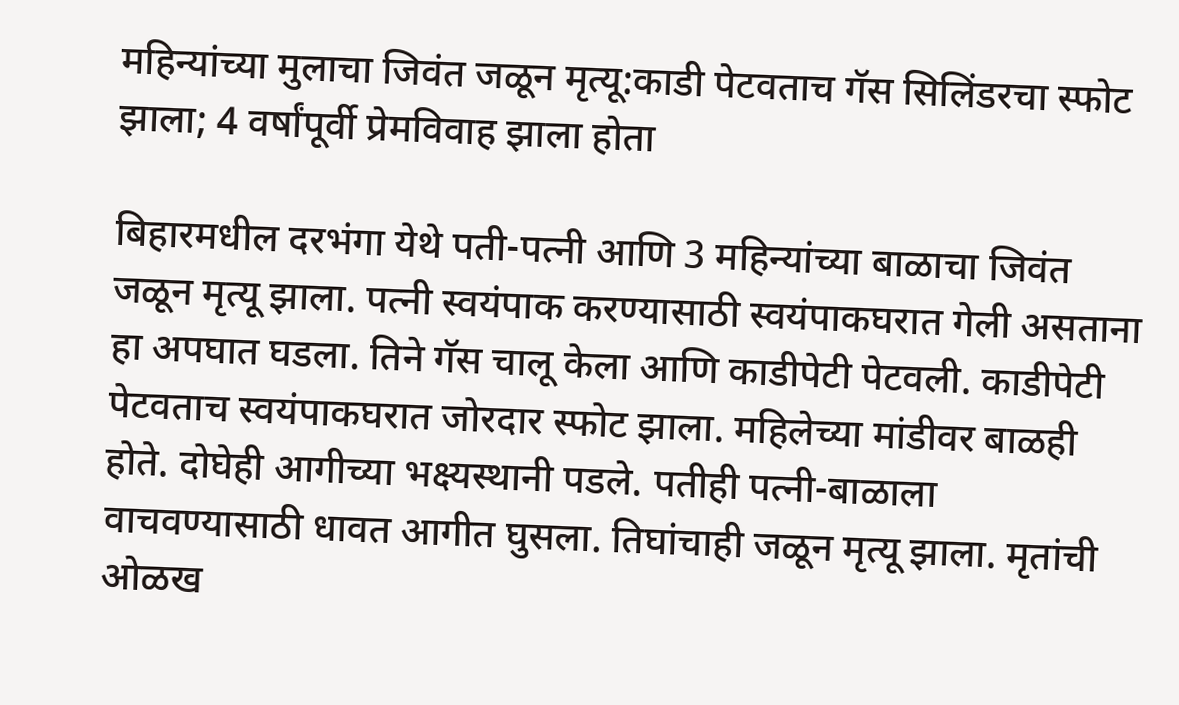महिन्यांच्या मुलाचा जिवंत जळून मृत्यू:काडी पेटवताच गॅस सिलिंडरचा स्फोट झाला; 4 वर्षांपूर्वी प्रेमविवाह झाला होता

बिहारमधील दरभंगा येथे पती-पत्नी आणि 3 महिन्यांच्या बाळाचा जिवंत जळून मृत्यू झाला. पत्नी स्वयंपाक करण्यासाठी स्वयंपाकघरात गेली असताना हा अपघात घडला. तिने गॅस चालू केला आणि काडीपेटी पेटवली. काडीपेटी पेटवताच स्वयंपाकघरात जोरदार स्फोट झाला. महिलेच्या मांडीवर बाळही होते. दोघेही आगीच्या भक्ष्यस्थानी पडले. पतीही पत्नी-बाळाला वाचवण्यासाठी धावत आगीत घुसला. तिघांचाही जळून मृत्यू झाला. मृतांची ओळख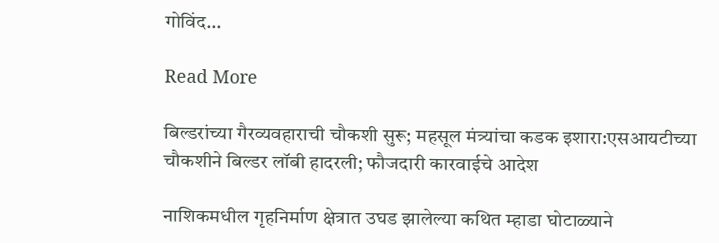गोविंद…

Read More

बिल्डरांच्या गैरव्यवहाराची चौकशी सुरू; महसूल मंत्र्यांचा कडक इशारा:एसआयटीच्या चौकशीने बिल्डर लॉबी हादरली; फौजदारी कारवाईचे आदेश

नाशिकमधील गृहनिर्माण क्षेत्रात उघड झालेल्या कथित म्हाडा घोटाळ्याने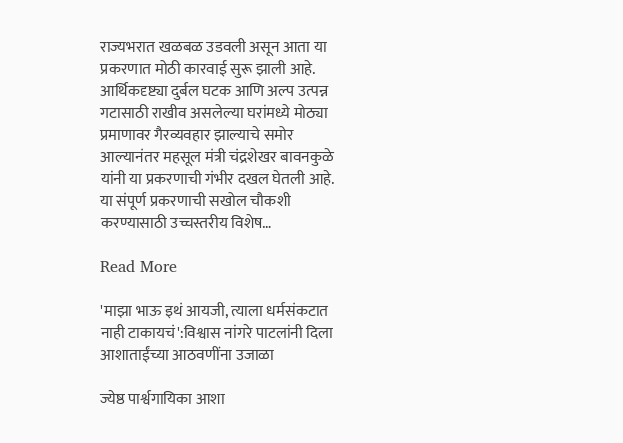राज्यभरात खळबळ उडवली असून आता या प्रकरणात मोठी कारवाई सुरू झाली आहे. आर्थिकदृष्ट्या दुर्बल घटक आणि अल्प उत्पन्न गटासाठी राखीव असलेल्या घरांमध्ये मोठ्या प्रमाणावर गैरव्यवहार झाल्याचे समोर आल्यानंतर महसूल मंत्री चंद्रशेखर बावनकुळे यांनी या प्रकरणाची गंभीर दखल घेतली आहे. या संपूर्ण प्रकरणाची सखोल चौकशी करण्यासाठी उच्चस्तरीय विशेष…

Read More

'माझा भाऊ इथं आयजी, त्याला धर्मसंकटात नाही टाकायचं':विश्वास नांगरे पाटलांनी दिला आशाताईंच्या आठवणींना उजाळा

ज्येष्ठ पार्श्वगायिका आशा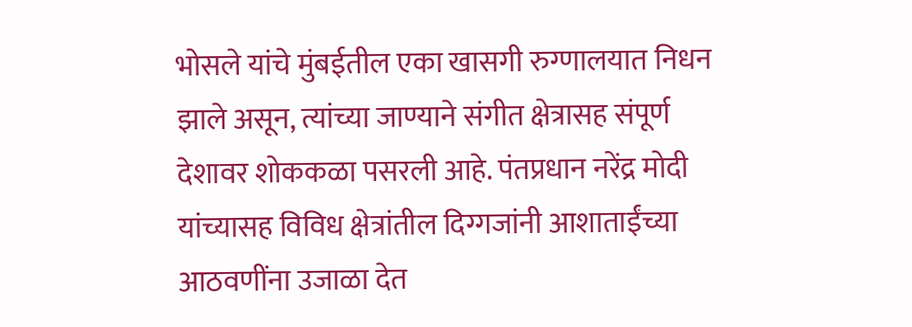भोसले यांचे मुंबईतील एका खासगी रुग्णालयात निधन झाले असून, त्यांच्या जाण्याने संगीत क्षेत्रासह संपूर्ण देशावर शोककळा पसरली आहे. पंतप्रधान नरेंद्र मोदी यांच्यासह विविध क्षेत्रांतील दिग्गजांनी आशाताईंच्या आठवणींना उजाळा देत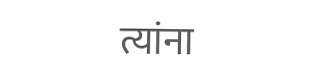त्यांना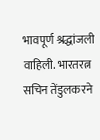भावपूर्ण श्रद्धांजली वाहिली. भारतरत्न सचिन तेंडुलकरने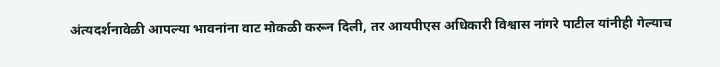अंत्यदर्शनावेळी आपल्या भावनांना वाट मोकळी करून दिली, तर आयपीएस अधिकारी विश्वास नांगरे पाटील यांनीही गेल्याच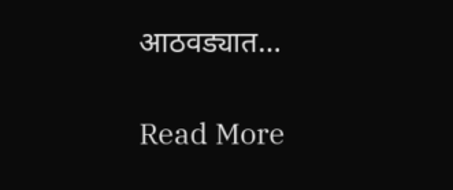आठवड्यात…

Read More